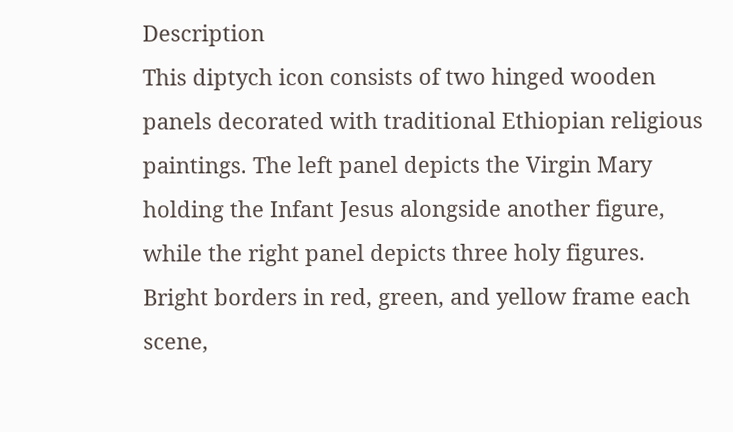Description
This diptych icon consists of two hinged wooden panels decorated with traditional Ethiopian religious paintings. The left panel depicts the Virgin Mary holding the Infant Jesus alongside another figure, while the right panel depicts three holy figures. Bright borders in red, green, and yellow frame each scene,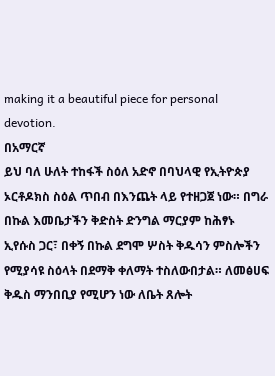making it a beautiful piece for personal devotion.
በአማርኛ
ይህ ባለ ሁለት ተከፋች ስዕለ አድኖ በባህላዊ የኢትዮጵያ ኦርቶዶክስ ስዕል ጥበብ በእንጨት ላይ የተዘጋጀ ነው። በግራ በኩል እመቤታችን ቅድስት ድንግል ማርያም ከሕፃኑ ኢየሱስ ጋር፣ በቀኝ በኩል ደግሞ ሦስት ቅዱሳን ምስሎችን የሚያሳዩ ስዕላት በደማቅ ቀለማት ተስለውበታል። ለመፅሀፍ ቅዱስ ማንበቢያ የሚሆን ነው ለቤት ጸሎት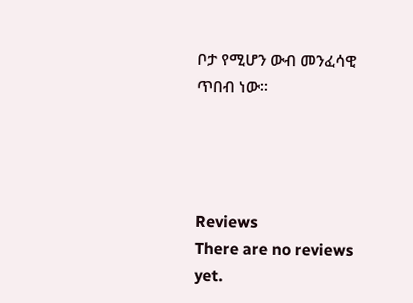ቦታ የሚሆን ውብ መንፈሳዊ ጥበብ ነው።




Reviews
There are no reviews yet.